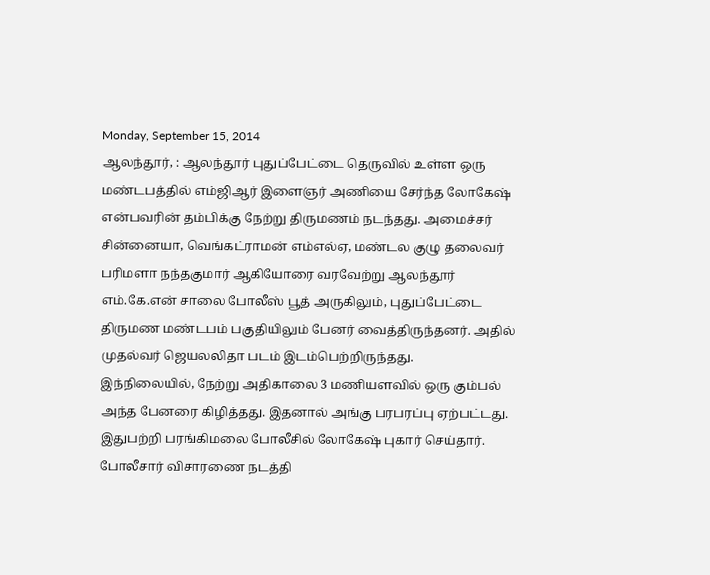Monday, September 15, 2014
ஆலந்தூர், : ஆலந்தூர் புதுப்பேட்டை தெருவில் உள்ள ஒரு மண்டபத்தில் எம்ஜிஆர் இளைஞர் அணியை சேர்ந்த லோகேஷ் என்பவரின் தம்பிக்கு நேற்று திருமணம் நடந்தது. அமைச்சர் சின்னையா, வெங்கட்ராமன் எம்எல்ஏ, மண்டல குழு தலைவர் பரிமளா நந்தகுமார் ஆகியோரை வரவேற்று ஆலந்தூர் எம்.கே.என் சாலை போலீஸ் பூத் அருகிலும், புதுப்பேட்டை திருமண மண்டபம் பகுதியிலும் பேனர் வைத்திருந்தனர். அதில் முதல்வர் ஜெயலலிதா படம் இடம்பெற்றிருந்தது.
இந்நிலையில், நேற்று அதிகாலை 3 மணியளவில் ஒரு கும்பல் அந்த பேனரை கிழித்தது. இதனால் அங்கு பரபரப்பு ஏற்பட்டது. இதுபற்றி பரங்கிமலை போலீசில் லோகேஷ் புகார் செய்தார். போலீசார் விசாரணை நடத்தி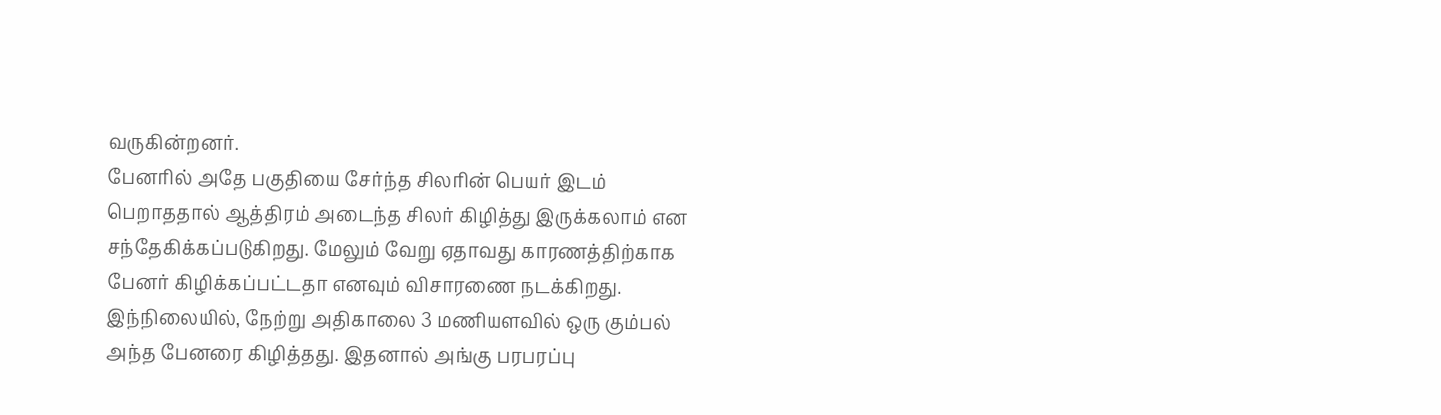வருகின்றனர்.
பேனரில் அதே பகுதியை சேர்ந்த சிலரின் பெயர் இடம் பெறாததால் ஆத்திரம் அடைந்த சிலர் கிழித்து இருக்கலாம் என சந்தேகிக்கப்படுகிறது. மேலும் வேறு ஏதாவது காரணத்திற்காக பேனர் கிழிக்கப்பட்டதா எனவும் விசாரணை நடக்கிறது.
இந்நிலையில், நேற்று அதிகாலை 3 மணியளவில் ஒரு கும்பல் அந்த பேனரை கிழித்தது. இதனால் அங்கு பரபரப்பு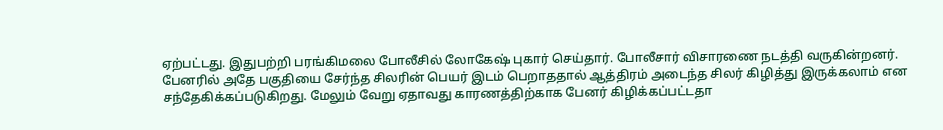ஏற்பட்டது. இதுபற்றி பரங்கிமலை போலீசில் லோகேஷ் புகார் செய்தார். போலீசார் விசாரணை நடத்தி வருகின்றனர்.
பேனரில் அதே பகுதியை சேர்ந்த சிலரின் பெயர் இடம் பெறாததால் ஆத்திரம் அடைந்த சிலர் கிழித்து இருக்கலாம் என சந்தேகிக்கப்படுகிறது. மேலும் வேறு ஏதாவது காரணத்திற்காக பேனர் கிழிக்கப்பட்டதா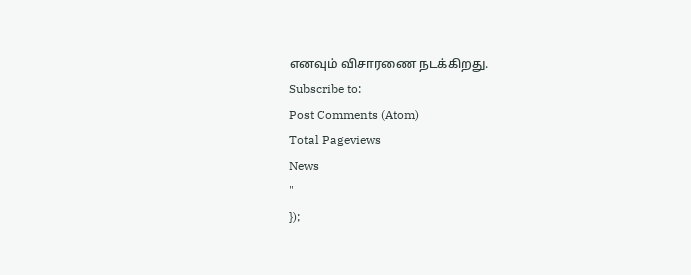எனவும் விசாரணை நடக்கிறது.
Subscribe to:
Post Comments (Atom)
Total Pageviews
News
"
});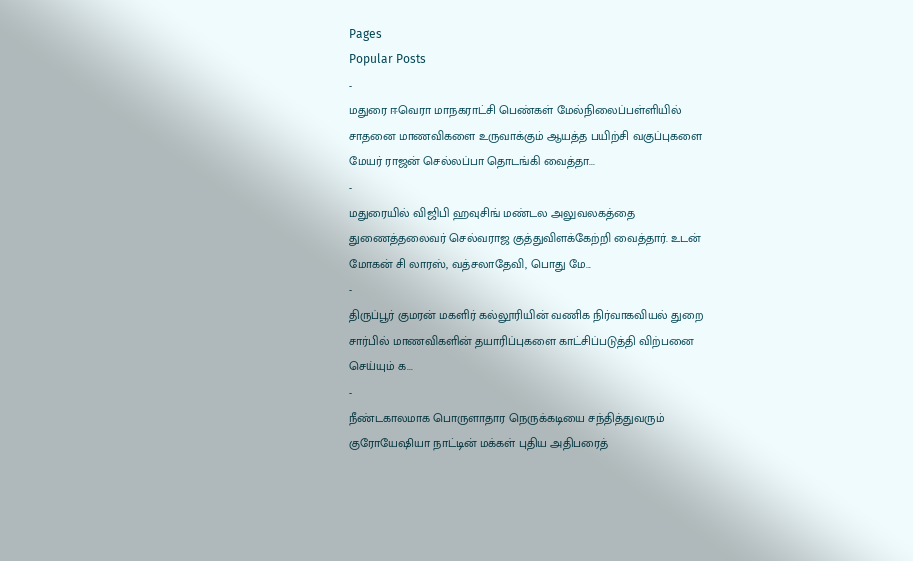Pages
Popular Posts
-
மதுரை ஈவெரா மாநகராட்சி பெண்கள் மேல்நிலைப்பள்ளியில் சாதனை மாணவிகளை உருவாக்கும் ஆயத்த பயிற்சி வகுப்புகளை மேயர் ராஜன் செல்லப்பா தொடங்கி வைத்தா...
-
மதுரையில் விஜிபி ஹவுசிங் மண்டல அலுவலகத்தை துணைத்தலைவர் செல்வராஜ குத்துவிளக்கேற்றி வைத்தார். உடன் மோகன் சி லாரஸ், வத்சலாதேவி, பொது மே...
-
திருப்பூர் குமரன் மகளிர் கல்லூரியின் வணிக நிர்வாகவியல் துறை சார்பில் மாணவிகளின் தயாரிப்புகளை காட்சிப்படுத்தி விற்பனை செய்யும் க...
-
நீண்டகாலமாக பொருளாதார நெருக்கடியை சந்தித்துவரும் குரோயேஷியா நாட்டின் மக்கள் புதிய அதிபரைத்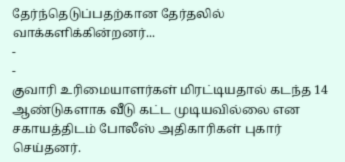தேர்ந்தெடுப்பதற்கான தேர்தலில் வாக்களிக்கின்றனர்...
-
-
குவாரி உரிமையாளர்கள் மிரட்டியதால் கடந்த 14 ஆண்டுகளாக வீடு கட்ட முடியவில்லை என சகாயத்திடம் போலீஸ் அதிகாரிகள் புகார் செய்தனர்.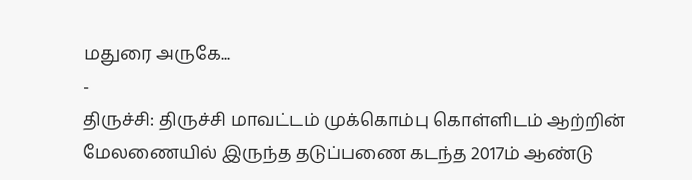மதுரை அருகே...
-
திருச்சி: திருச்சி மாவட்டம் முக்கொம்பு கொள்ளிடம் ஆற்றின் மேலணையில் இருந்த தடுப்பணை கடந்த 2017ம் ஆண்டு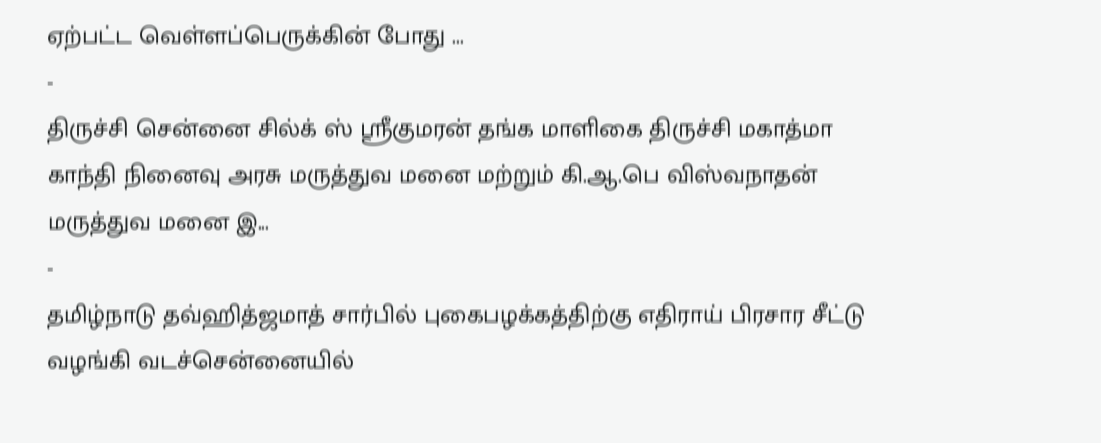ஏற்பட்ட வெள்ளப்பெருக்கின் போது ...
-
திருச்சி சென்னை சில்க் ஸ் ஸ்ரீகுமரன் தங்க மாளிகை திருச்சி மகாத்மா காந்தி நினைவு அரசு மருத்துவ மனை மற்றும் கி.ஆ.பெ விஸ்வநாதன் மருத்துவ மனை இ...
-
தமிழ்நாடு தவ்ஹித்ஜமாத் சார்பில் புகைபழக்கத்திற்கு எதிராய் பிரசார சீட்டு வழங்கி வடச்சென்னையில்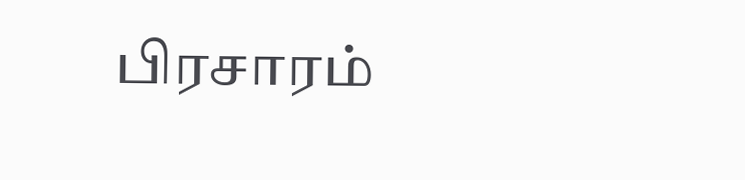பிரசாரம்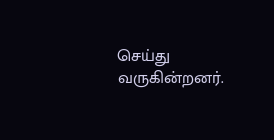செய்து வருகின்றனர்.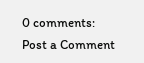0 comments:
Post a Comment